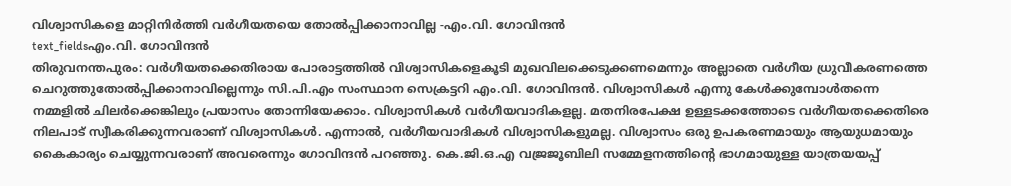വിശ്വാസികളെ മാറ്റിനിർത്തി വർഗീയതയെ തോൽപ്പിക്കാനാവില്ല -എം.വി. ഗോവിന്ദൻ
text_fieldsഎം.വി. ഗോവിന്ദൻ
തിരുവനന്തപുരം: വർഗീയതക്കെതിരായ പോരാട്ടത്തിൽ വിശ്വാസികളെകൂടി മുഖവിലക്കെടുക്കണമെന്നും അല്ലാതെ വർഗീയ ധ്രുവീകരണത്തെ ചെറുത്തുതോൽപ്പിക്കാനാവില്ലെന്നും സി.പി.എം സംസ്ഥാന സെക്രട്ടറി എം.വി. ഗോവിന്ദൻ. വിശ്വാസികൾ എന്നു കേൾക്കുമ്പോൾതന്നെ നമ്മളിൽ ചിലർക്കെങ്കിലും പ്രയാസം തോന്നിയേക്കാം. വിശ്വാസികൾ വർഗീയവാദികളല്ല. മതനിരപേക്ഷ ഉള്ളടക്കത്തോടെ വർഗീയതക്കെതിരെ നിലപാട് സ്വീകരിക്കുന്നവരാണ് വിശ്വാസികൾ. എന്നാൽ, വർഗീയവാദികൾ വിശ്വാസികളുമല്ല. വിശ്വാസം ഒരു ഉപകരണമായും ആയുധമായും കൈകാര്യം ചെയ്യുന്നവരാണ് അവരെന്നും ഗോവിന്ദൻ പറഞ്ഞു. കെ.ജി.ഒ.എ വജ്രജൂബിലി സമ്മേളനത്തിന്റെ ഭാഗമായുള്ള യാത്രയയപ്പ്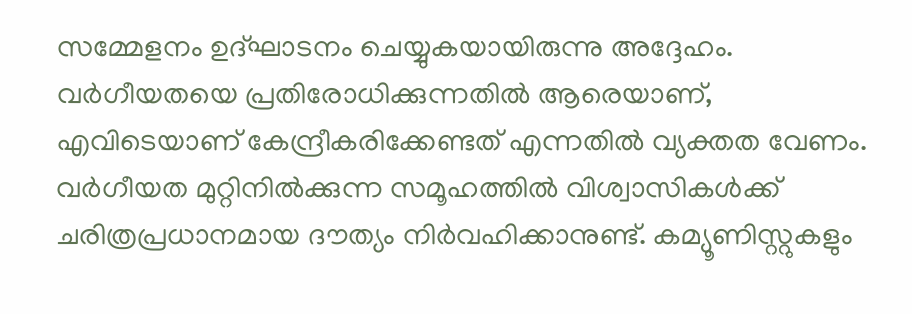സമ്മേളനം ഉദ്ഘാടനം ചെയ്യുകയായിരുന്നു അദ്ദേഹം.
വർഗീയതയെ പ്രതിരോധിക്കുന്നതിൽ ആരെയാണ്, എവിടെയാണ് കേന്ദ്രീകരിക്കേണ്ടത് എന്നതിൽ വ്യക്തത വേണം. വർഗീയത മുറ്റിനിൽക്കുന്ന സമൂഹത്തിൽ വിശ്വാസികൾക്ക് ചരിത്രപ്രധാനമായ ദൗത്യം നിർവഹിക്കാനുണ്ട്. കമ്യൂണിസ്റ്റുകളും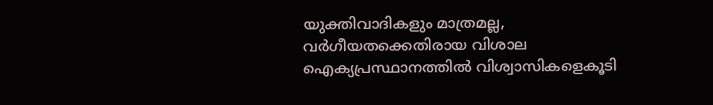യുക്തിവാദികളും മാത്രമല്ല, വർഗീയതക്കെതിരായ വിശാല ഐക്യപ്രസ്ഥാനത്തിൽ വിശ്വാസികളെകൂടി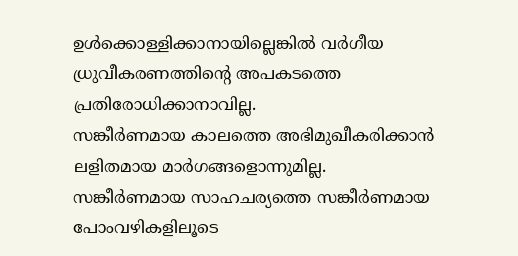ഉൾക്കൊള്ളിക്കാനായില്ലെങ്കിൽ വർഗീയ ധ്രുവീകരണത്തിന്റെ അപകടത്തെ പ്രതിരോധിക്കാനാവില്ല.
സങ്കീർണമായ കാലത്തെ അഭിമുഖീകരിക്കാൻ ലളിതമായ മാർഗങ്ങളൊന്നുമില്ല. സങ്കീർണമായ സാഹചര്യത്തെ സങ്കീർണമായ പോംവഴികളിലൂടെ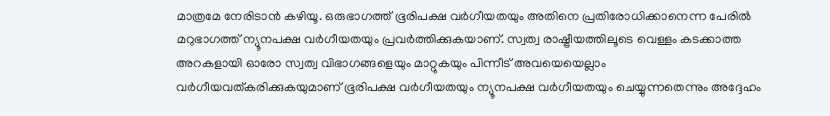മാത്രമേ നേരിടാൻ കഴിയൂ. ഒരുഭാഗത്ത് ഭൂരിപക്ഷ വർഗീയതയും അതിനെ പ്രതിരോധിക്കാനെന്ന പേരിൽ മറുഭാഗത്ത് ന്യൂനപക്ഷ വർഗീയതയും പ്രവർത്തിക്കുകയാണ്. സ്വത്വ രാഷ്ട്രീയത്തിലൂടെ വെള്ളം കടക്കാത്ത അറകളായി ഓരോ സ്വത്വ വിഭാഗങ്ങളെയും മാറ്റുകയും പിന്നീട് അവയെയെല്ലാം വർഗീയവത്കരിക്കുകയുമാണ് ഭൂരിപക്ഷ വർഗീയതയും ന്യൂനപക്ഷ വർഗീയതയും ചെയ്യുന്നതെന്നും അദ്ദേഹം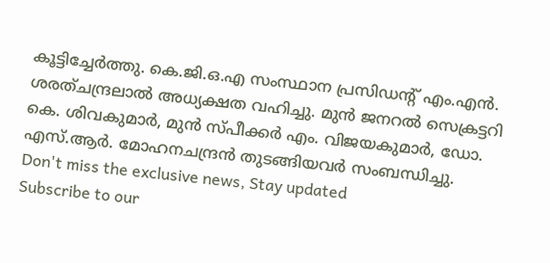കൂട്ടിച്ചേർത്തു. കെ.ജി.ഒ.എ സംസ്ഥാന പ്രസിഡന്റ് എം.എൻ. ശരത്ചന്ദ്രലാൽ അധ്യക്ഷത വഹിച്ചു. മുൻ ജനറൽ സെക്രട്ടറി കെ. ശിവകുമാർ, മുൻ സ്പീക്കർ എം. വിജയകുമാർ, ഡോ. എസ്.ആർ. മോഹനചന്ദ്രൻ തുടങ്ങിയവർ സംബന്ധിച്ചു.
Don't miss the exclusive news, Stay updated
Subscribe to our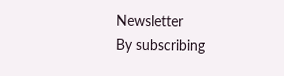Newsletter
By subscribing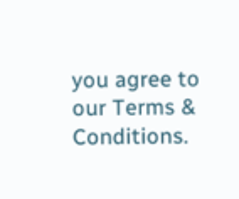you agree to our Terms & Conditions.